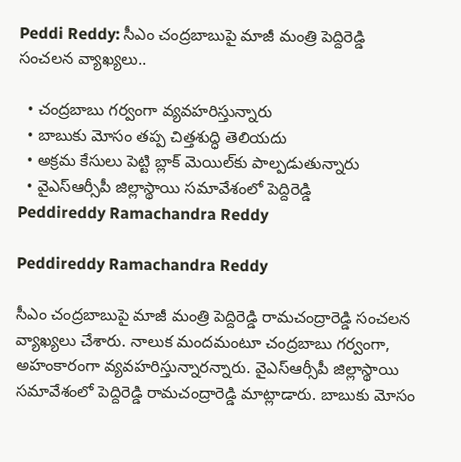Peddi Reddy: సీఎం చంద్రబాబుపై మాజీ మంత్రి పెద్దిరెడ్డి సంచలన వ్యాఖ్యలు..

  • చంద్రబాబు గర్వంగా వ్యవహరిస్తున్నారు
  • బాబుకు మోసం తప్ప చిత్తశుద్ధి తెలియదు
  • అక్రమ కేసులు పెట్టి బ్లాక్ మెయిల్‌కు పాల్పడుతున్నారు
  • వైఎస్ఆర్సీపీ జిల్లాస్థాయి సమావేశంలో పెద్దిరెడ్డి
Peddireddy Ramachandra Reddy

Peddireddy Ramachandra Reddy

సీఎం చంద్రబాబుపై మాజీ మంత్రి పెద్దిరెడ్డి రామచంద్రారెడ్డి సంచలన వ్యాఖ్యలు చేశారు. నాలుక మందమంటూ చంద్రబాబు గర్వంగా, అహంకారంగా వ్యవహరిస్తున్నారన్నారు. వైఎస్ఆర్సీపీ జిల్లాస్థాయి సమావేశంలో పెద్దిరెడ్డి రామచంద్రారెడ్డి మాట్లాడారు. బాబుకు మోసం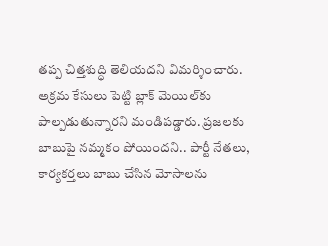తప్ప చిత్తశుద్ధి తెలియదని విమర్శించారు. అక్రమ కేసులు పెట్టి బ్లాక్ మెయిల్‌కు పాల్పడుతున్నారని మండిపడ్డారు. ప్రజలకు బాబుపై నమ్మకం పోయిందని.. పార్టీ నేతలు, కార్యకర్తలు బాబు చేసిన మోసాలను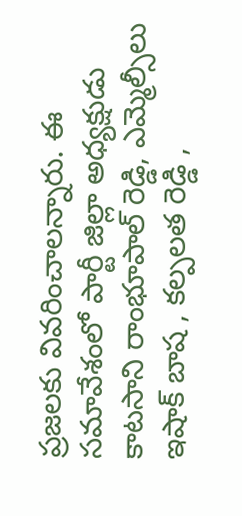ప్రజలకు వివరించాలన్నారు. ఈ సమావేశంలో పార్టీ జిల్లా అధ్యక్షుడు కాటసాని రాంభూపాల్ రెడ్డి, ఎమ్మెల్సీలు ఇషాక్ బాష , కల్పలత రెడ్డి ,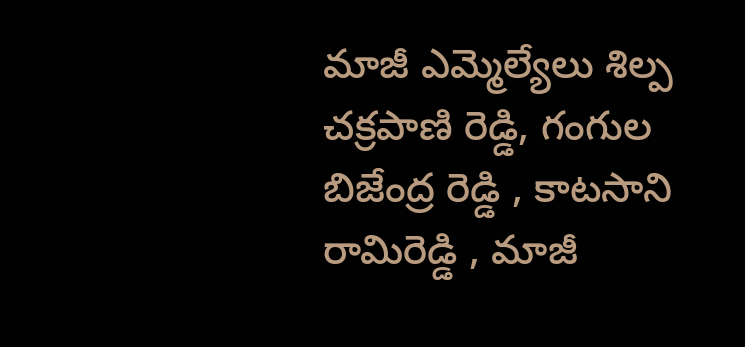మాజీ ఎమ్మెల్యేలు శిల్ప చక్రపాణి రెడ్డి, గంగుల బిజేంద్ర రెడ్డి , కాటసాని రామిరెడ్డి , మాజీ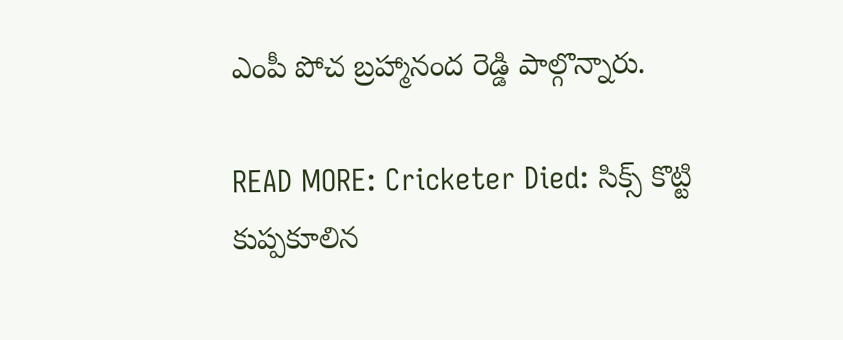ఎంపీ పోచ బ్రహ్మానంద రెడ్డి పాల్గొన్నారు.

READ MORE: Cricketer Died: సిక్స్ కొట్టి కుప్పకూలిన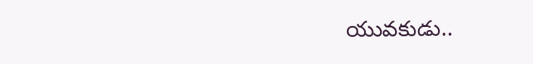యువకుడు..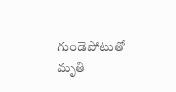గుండెపోటుతో మృతి